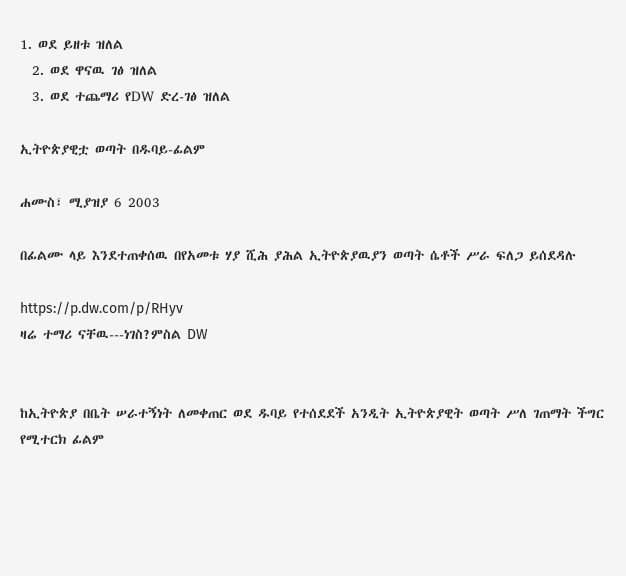1. ወደ ይዘቱ ዝለል
  2. ወደ ዋናዉ ገፅ ዝለል
  3. ወደ ተጨማሪ የDW ድረ-ገፅ ዝለል

ኢትዮጵያዊቷ ወጣት በዱባይ-ፊልም

ሐሙስ፣ ሚያዝያ 6 2003

በፊልሙ ላይ እንደተጠቀሰዉ በየአመቱ ሃያ ሺሕ ያሕል ኢትዮጵያዉያን ወጣት ሴቶች ሥራ ፍለጋ ይሰደዳሉ

https://p.dw.com/p/RHyv
ዛሬ ተማሪ ናቸዉ---ነገስ?ምስል DW


ከኢትዮጵያ በቤት ሠራተኝነት ለመቀጠር ወደ ዱባይ የተሰደደች አንዲት ኢትዮጵያዊት ወጣት ሥለ ገጠማት ችግር የሚተርክ ፊልም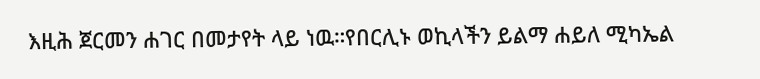እዚሕ ጀርመን ሐገር በመታየት ላይ ነዉ።የበርሊኑ ወኪላችን ይልማ ሐይለ ሚካኤል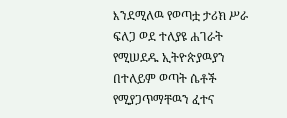እንደሚለዉ የወጣቷ ታሪክ ሥራ ፍለጋ ወደ ተለያዩ ሐገራት የሚሠደዱ ኢትዮጵያዉያን በተለይም ወጣት ሴቶች የሚያጋጥማቸዉን ፈተና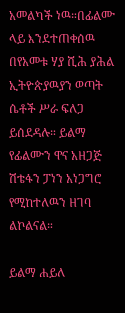አመልካች ነዉ።በፊልሙ ላይ እንደተጠቀሰዉ በየአመቱ ሃያ ሺሕ ያሕል ኢትዮጵያዉያን ወጣት ሴቶች ሥራ ፍለጋ ይሰደዳሉ። ይልማ የፊልሙን ዋና አዘጋጅ ሽቴፋን ፓነን አነጋግሮ የሚከተለዉን ዘገባ ልኮልናል።

ይልማ ሐይለ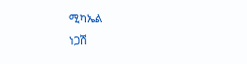ሚካኤል
ነጋሽ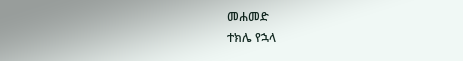መሐመድ
ተክሌ የኋላ